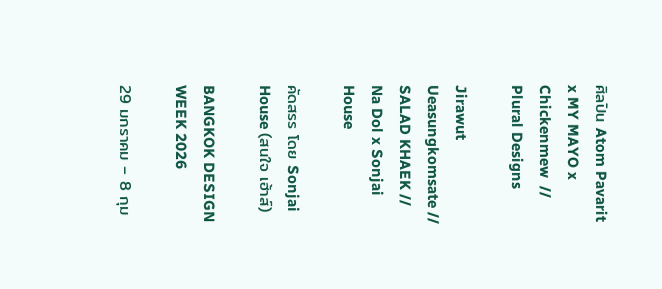ศิลปิน Atom Pavarit x MY MAYO x Chickenmew  // Plural Designs

Jirawut Ueasungkomsate // SALAD KHAEK // Na Dol x Sonjai House

คัดสรร โดย Sonjai House (สนใจ เฮ้าส์)

BANGKOK DESIGN WEEK 2026

29 มกราคม – 8 กุม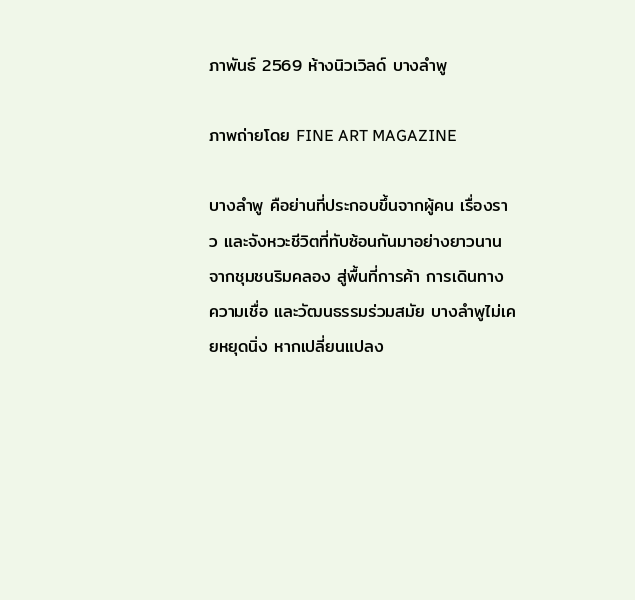ภาพันธ์ 2569 ห้างนิวเวิลด์ บางลำพู

ภาพถ่ายโดย FINE ART MAGAZINE

บางลำพู คือย่านที่ประกอบขึ้นจากผู้คน เรื่องราว และจังหวะชีวิตที่ทับซ้อนกันมาอย่างยาวนาน จากชุมชนริมคลอง สู่พื้นที่การค้า การเดินทาง ความเชื่อ และวัฒนธรรมร่วมสมัย บางลำพูไม่เคยหยุดนิ่ง หากเปลี่ยนแปลง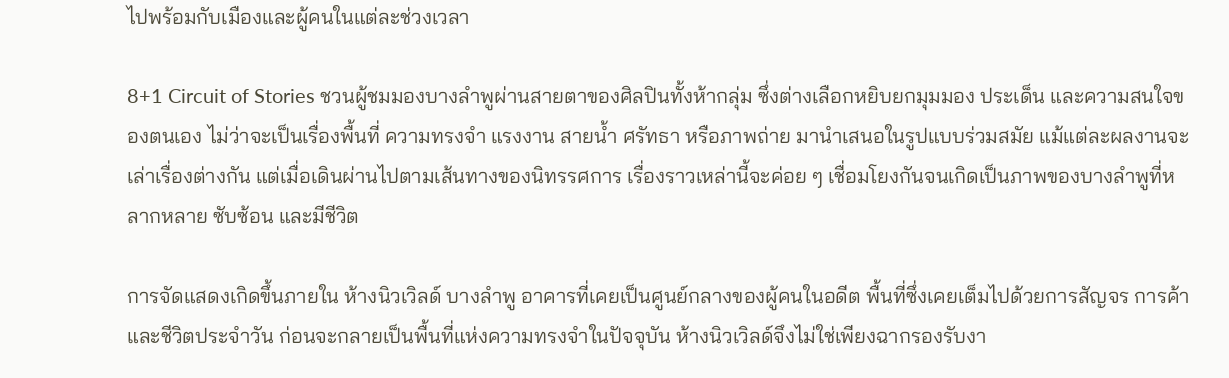ไปพร้อมกับเมืองและผู้คนในแต่ละช่วงเวลา

8+1 Circuit of Stories ชวนผู้ชมมองบางลำพูผ่านสายตาของศิลปินทั้งห้ากลุ่ม ซึ่งต่างเลือกหยิบยกมุมมอง ประเด็น และความสนใจของตนเอง ไม่ว่าจะเป็นเรื่องพื้นที่ ความทรงจำ แรงงาน สายน้ำ ศรัทธา หรือภาพถ่าย มานำเสนอในรูปแบบร่วมสมัย แม้แต่ละผลงานจะเล่าเรื่องต่างกัน แต่เมื่อเดินผ่านไปตามเส้นทางของนิทรรศการ เรื่องราวเหล่านี้จะค่อย ๆ เชื่อมโยงกันจนเกิดเป็นภาพของบางลำพูที่หลากหลาย ซับซ้อน และมีชีวิต

การจัดแสดงเกิดขึ้นภายใน ห้างนิวเวิลด์ บางลำพู อาคารที่เคยเป็นศูนย์กลางของผู้คนในอดีต พื้นที่ซึ่งเคยเต็มไปด้วยการสัญจร การค้า และชีวิตประจำวัน ก่อนจะกลายเป็นพื้นที่แห่งความทรงจำในปัจจุบัน ห้างนิวเวิลด์จึงไม่ใช่เพียงฉากรองรับงา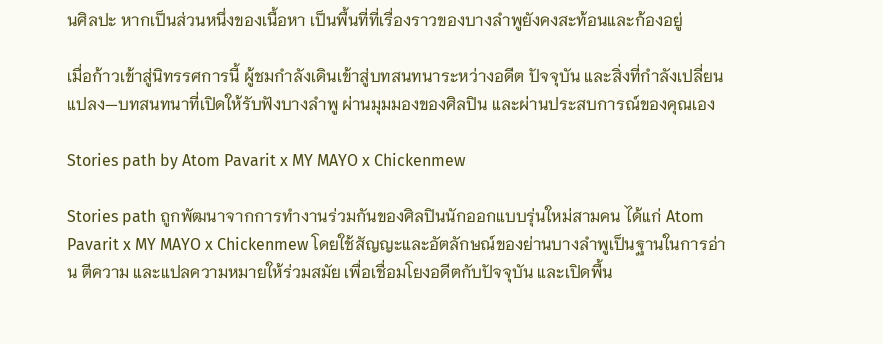นศิลปะ หากเป็นส่วนหนึ่งของเนื้อหา เป็นพื้นที่ที่เรื่องราวของบางลำพูยังคงสะท้อนและก้องอยู่

เมื่อก้าวเข้าสู่นิทรรศการนี้ ผู้ชมกำลังเดินเข้าสู่บทสนทนาระหว่างอดีต ปัจจุบัน และสิ่งที่กำลังเปลี่ยนแปลง—บทสนทนาที่เปิดให้รับฟังบางลำพู ผ่านมุมมองของศิลปิน และผ่านประสบการณ์ของคุณเอง

Stories path by Atom Pavarit x MY MAYO x Chickenmew

Stories path ถูกพัฒนาจากการทำงานร่วมกันของศิลปินนักออกแบบรุ่นใหม่สามคน ได้แก่ Atom Pavarit x MY MAYO x Chickenmew โดยใช้สัญญะและอัตลักษณ์ของย่านบางลำพูเป็นฐานในการอ่าน ตีความ และแปลความหมายให้ร่วมสมัย เพื่อเชื่อมโยงอดีตกับปัจจุบัน และเปิดพื้น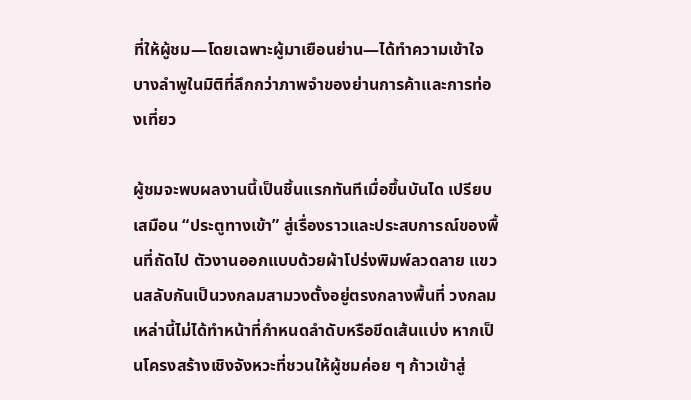ที่ให้ผู้ชม—โดยเฉพาะผู้มาเยือนย่าน—ได้ทำความเข้าใจบางลำพูในมิติที่ลึกกว่าภาพจำของย่านการค้าและการท่องเที่ยว

ผู้ชมจะพบผลงานนี้เป็นชิ้นแรกทันทีเมื่อขึ้นบันได เปรียบเสมือน “ประตูทางเข้า” สู่เรื่องราวและประสบการณ์ของพื้นที่ถัดไป ตัวงานออกแบบด้วยผ้าโปร่งพิมพ์ลวดลาย แขวนสลับกันเป็นวงกลมสามวงตั้งอยู่ตรงกลางพื้นที่ วงกลมเหล่านี้ไม่ได้ทำหน้าที่กำหนดลำดับหรือขีดเส้นแบ่ง หากเป็นโครงสร้างเชิงจังหวะที่ชวนให้ผู้ชมค่อย ๆ ก้าวเข้าสู่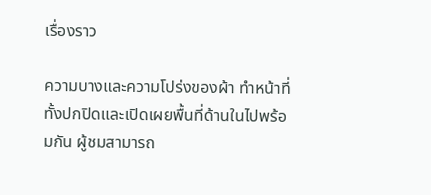เรื่องราว

ความบางและความโปร่งของผ้า ทำหน้าที่ทั้งปกปิดและเปิดเผยพื้นที่ด้านในไปพร้อมกัน ผู้ชมสามารถ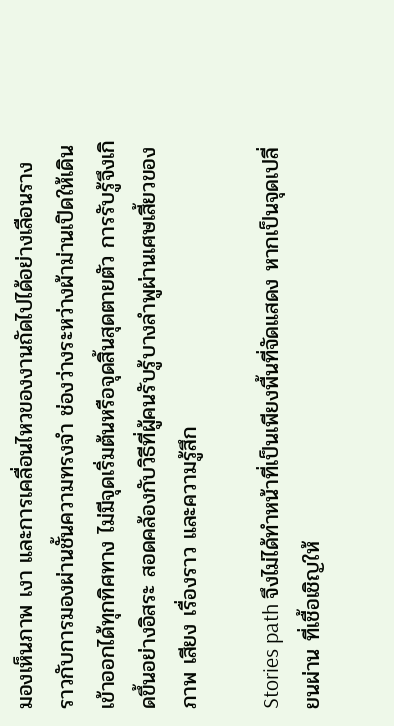มองเห็นภาพ เงา และการเคลื่อนไหวของงานถัดไปได้อย่างเลือนราง ราวกับการมองผ่านชั้นความทรงจำ ช่องว่างระหว่างผ้าม่านเปิดให้เดินเข้าออกได้ทุกทิศทาง ไม่มีจุดเริ่มต้นหรือจุดสิ้นสุดตายตัว การรับรู้จึงเกิดขึ้นอย่างอิสระ สอดคล้องกับวิธีที่ผู้คนรับรู้บางลำพูผ่านเศษเสี้ยวของภาพ เสียง เรื่องราว และความรู้สึก

Stories path จึงไม่ได้ทำหน้าที่เป็นเพียงพื้นที่จัดแสดง หากเป็นจุดเปลี่ยนผ่าน ที่เชื้อเชิญให้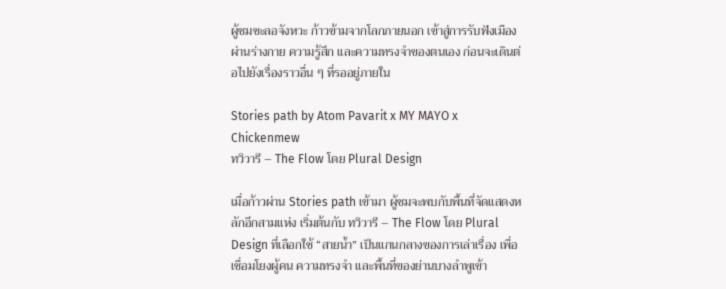ผู้ชมชะลอจังหวะ ก้าวข้ามจากโลกภายนอก เข้าสู่การรับฟังเมือง ผ่านร่างกาย ความรู้สึก และความทรงจำของตนเอง ก่อนจะเดินต่อไปยังเรื่องราวอื่น ๆ ที่รออยู่ภายใน

Stories path by Atom Pavarit x MY MAYO x Chickenmew
ทวิวารี – The Flow โดย Plural Design

เมื่อก้าวผ่าน Stories path เข้ามา ผู้ชมจะพบกับพื้นที่จัดแสดงหลักอีกสามแห่ง เริ่มต้นกับ ทวิวารี – The Flow โดย Plural Design ที่เลือกใช้ “สายน้ำ” เป็นแกนกลางของการเล่าเรื่อง เพื่อเชื่อมโยงผู้คน ความทรงจำ และพื้นที่ของย่านบางลำพูเข้า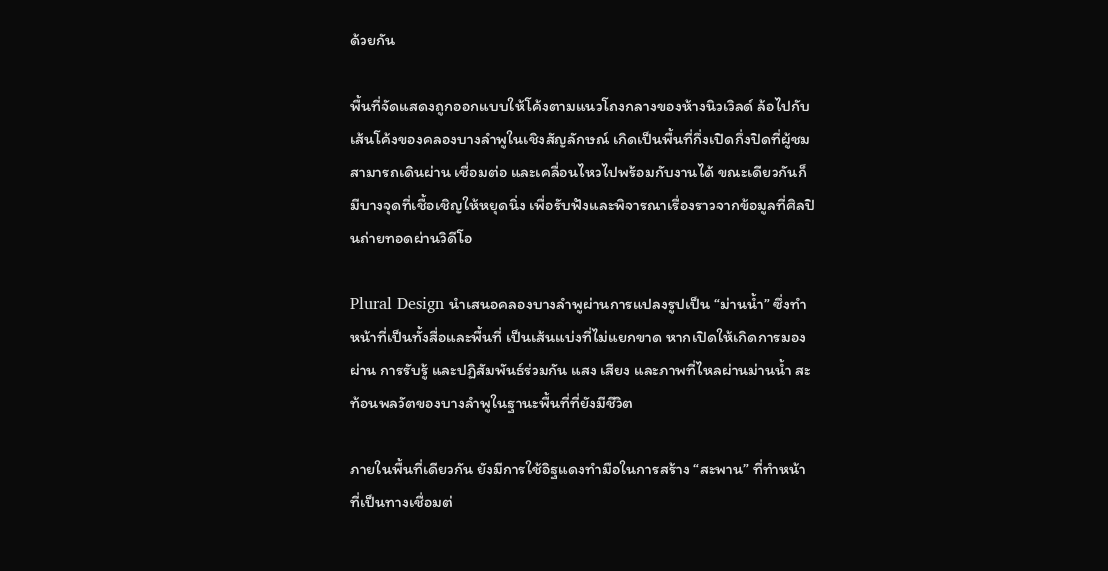ด้วยกัน

พื้นที่จัดแสดงถูกออกแบบให้โค้งตามแนวโถงกลางของห้างนิวเวิลด์ ล้อไปกับเส้นโค้งของคลองบางลำพูในเชิงสัญลักษณ์ เกิดเป็นพื้นที่กึ่งเปิดกึ่งปิดที่ผู้ชมสามารถเดินผ่าน เชื่อมต่อ และเคลื่อนไหวไปพร้อมกับงานได้ ขณะเดียวกันก็มีบางจุดที่เชื้อเชิญให้หยุดนิ่ง เพื่อรับฟังและพิจารณาเรื่องราวจากข้อมูลที่ศิลปินถ่ายทอดผ่านวิดีโอ

Plural Design นำเสนอคลองบางลำพูผ่านการแปลงรูปเป็น “ม่านน้ำ” ซึ่งทำหน้าที่เป็นทั้งสื่อและพื้นที่ เป็นเส้นแบ่งที่ไม่แยกขาด หากเปิดให้เกิดการมองผ่าน การรับรู้ และปฏิสัมพันธ์ร่วมกัน แสง เสียง และภาพที่ไหลผ่านม่านน้ำ สะท้อนพลวัตของบางลำพูในฐานะพื้นที่ที่ยังมีชีวิต

ภายในพื้นที่เดียวกัน ยังมีการใช้อิฐแดงทำมือในการสร้าง “สะพาน” ที่ทำหน้าที่เป็นทางเชื่อมต่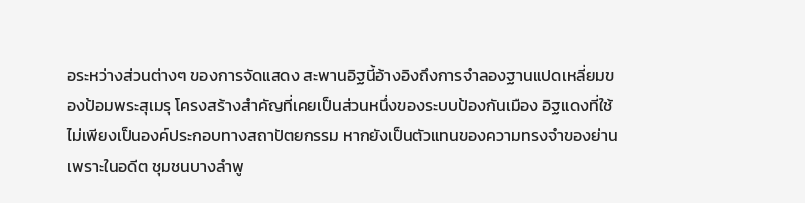อระหว่างส่วนต่างๆ ของการจัดแสดง สะพานอิฐนี้อ้างอิงถึงการจำลองฐานแปดเหลี่ยมของป้อมพระสุเมรุ โครงสร้างสำคัญที่เคยเป็นส่วนหนึ่งของระบบป้องกันเมือง อิฐแดงที่ใช้ไม่เพียงเป็นองค์ประกอบทางสถาปัตยกรรม หากยังเป็นตัวแทนของความทรงจำของย่าน เพราะในอดีต ชุมชนบางลำพู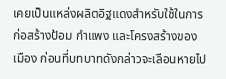เคยเป็นแหล่งผลิตอิฐแดงสำหรับใช้ในการก่อสร้างป้อม กำแพง และโครงสร้างของเมือง ก่อนที่บทบาทดังกล่าวจะเลือนหายไป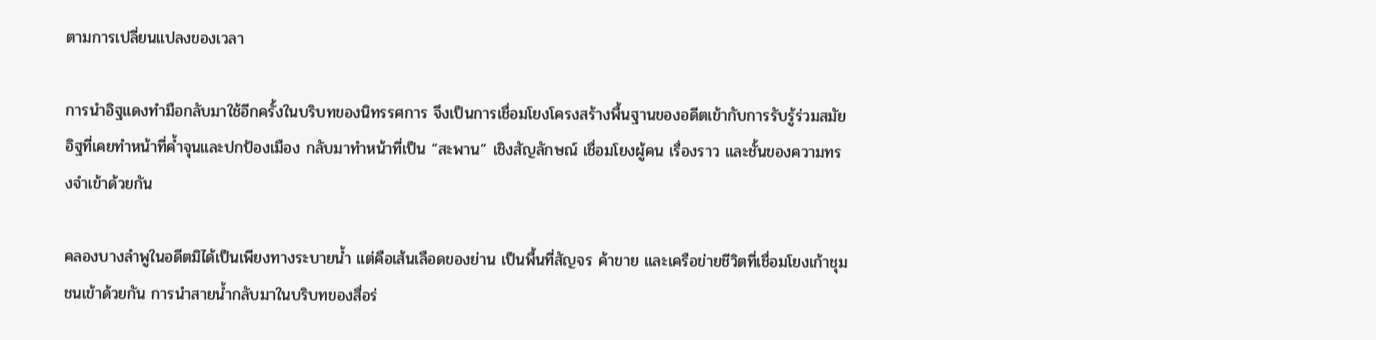ตามการเปลี่ยนแปลงของเวลา

การนำอิฐแดงทำมือกลับมาใช้อีกครั้งในบริบทของนิทรรศการ จึงเป็นการเชื่อมโยงโครงสร้างพื้นฐานของอดีตเข้ากับการรับรู้ร่วมสมัย อิฐที่เคยทำหน้าที่ค้ำจุนและปกป้องเมือง กลับมาทำหน้าที่เป็น “สะพาน” เชิงสัญลักษณ์ เชื่อมโยงผู้คน เรื่องราว และชั้นของความทรงจำเข้าด้วยกัน

คลองบางลำพูในอดีตมิได้เป็นเพียงทางระบายน้ำ แต่คือเส้นเลือดของย่าน เป็นพื้นที่สัญจร ค้าขาย และเครือข่ายชีวิตที่เชื่อมโยงเก้าชุมชนเข้าด้วยกัน การนำสายน้ำกลับมาในบริบทของสื่อร่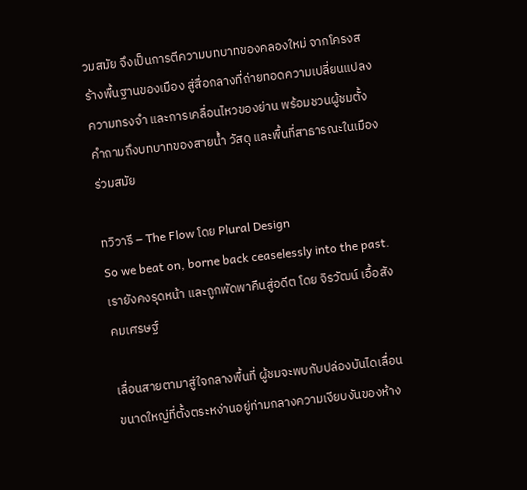วมสมัย จึงเป็นการตีความบทบาทของคลองใหม่ จากโครงสร้างพื้นฐานของเมือง สู่สื่อกลางที่ถ่ายทอดความเปลี่ยนแปลง ความทรงจำ และการเคลื่อนไหวของย่าน พร้อมชวนผู้ชมตั้งคำถามถึงบทบาทของสายน้ำ วัสดุ และพื้นที่สาธารณะในเมืองร่วมสมัย

ทวิวารี – The Flow โดย Plural Design
So we beat on, borne back ceaselessly into the past. เรายังคงรุดหน้า และถูกพัดพาคืนสู่อดีต โดย จิรวัฒน์ เอื้อสังคมเศรษฐ์

เลื่อนสายตามาสู่ใจกลางพื้นที่ ผู้ชมจะพบกับปล่องบันไดเลื่อนขนาดใหญ่ที่ตั้งตระหง่านอยู่ท่ามกลางความเงียบงันของห้าง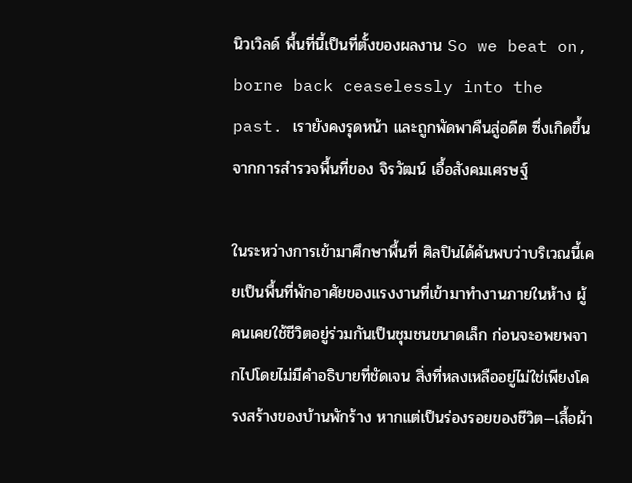นิวเวิลด์ พื้นที่นี้เป็นที่ตั้งของผลงาน So we beat on, borne back ceaselessly into the past. เรายังคงรุดหน้า และถูกพัดพาคืนสู่อดีต ซึ่งเกิดขึ้นจากการสำรวจพื้นที่ของ จิรวัฒน์ เอื้อสังคมเศรษฐ์

ในระหว่างการเข้ามาศึกษาพื้นที่ ศิลปินได้ค้นพบว่าบริเวณนี้เคยเป็นพื้นที่พักอาศัยของแรงงานที่เข้ามาทำงานภายในห้าง ผู้คนเคยใช้ชีวิตอยู่ร่วมกันเป็นชุมชนขนาดเล็ก ก่อนจะอพยพจากไปโดยไม่มีคำอธิบายที่ชัดเจน สิ่งที่หลงเหลืออยู่ไม่ใช่เพียงโครงสร้างของบ้านพักร้าง หากแต่เป็นร่องรอยของชีวิต—เสื้อผ้า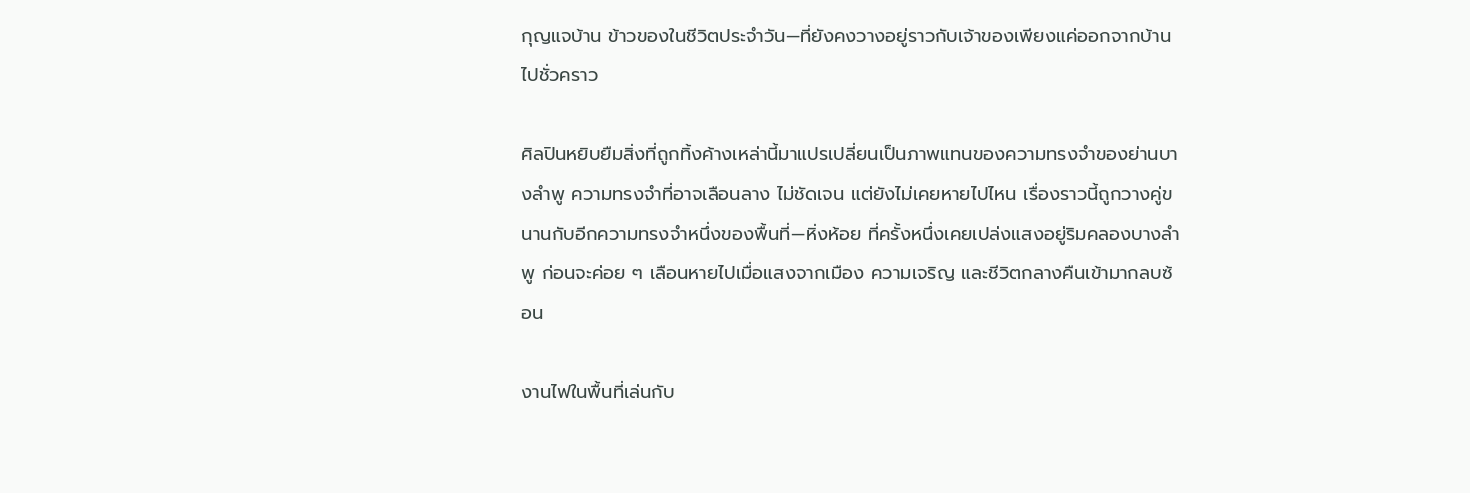กุญแจบ้าน ข้าวของในชีวิตประจำวัน—ที่ยังคงวางอยู่ราวกับเจ้าของเพียงแค่ออกจากบ้านไปชั่วคราว

ศิลปินหยิบยืมสิ่งที่ถูกทิ้งค้างเหล่านี้มาแปรเปลี่ยนเป็นภาพแทนของความทรงจำของย่านบางลำพู ความทรงจำที่อาจเลือนลาง ไม่ชัดเจน แต่ยังไม่เคยหายไปไหน เรื่องราวนี้ถูกวางคู่ขนานกับอีกความทรงจำหนึ่งของพื้นที่—หิ่งห้อย ที่ครั้งหนึ่งเคยเปล่งแสงอยู่ริมคลองบางลำพู ก่อนจะค่อย ๆ เลือนหายไปเมื่อแสงจากเมือง ความเจริญ และชีวิตกลางคืนเข้ามากลบซ้อน

งานไฟในพื้นที่เล่นกับ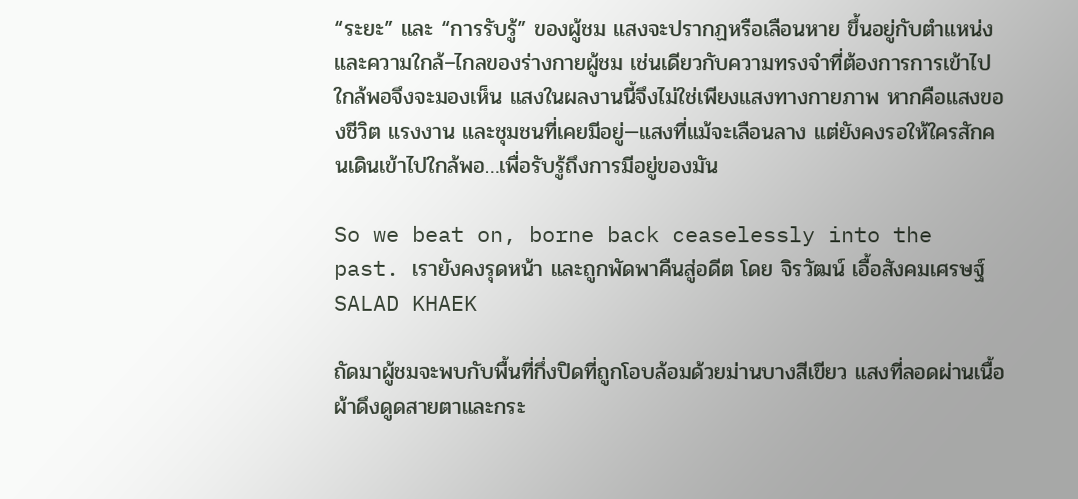“ระยะ” และ “การรับรู้” ของผู้ชม แสงจะปรากฏหรือเลือนหาย ขึ้นอยู่กับตำแหน่งและความใกล้–ไกลของร่างกายผู้ชม เช่นเดียวกับความทรงจำที่ต้องการการเข้าไปใกล้พอจึงจะมองเห็น แสงในผลงานนี้จึงไม่ใช่เพียงแสงทางกายภาพ หากคือแสงของชีวิต แรงงาน และชุมชนที่เคยมีอยู่—แสงที่แม้จะเลือนลาง แต่ยังคงรอให้ใครสักคนเดินเข้าไปใกล้พอ…เพื่อรับรู้ถึงการมีอยู่ของมัน

So we beat on, borne back ceaselessly into the past. เรายังคงรุดหน้า และถูกพัดพาคืนสู่อดีต โดย จิรวัฒน์ เอื้อสังคมเศรษฐ์
SALAD KHAEK

ถัดมาผู้ชมจะพบกับพื้นที่กึ่งปิดที่ถูกโอบล้อมด้วยม่านบางสีเขียว แสงที่ลอดผ่านเนื้อผ้าดึงดูดสายตาและกระ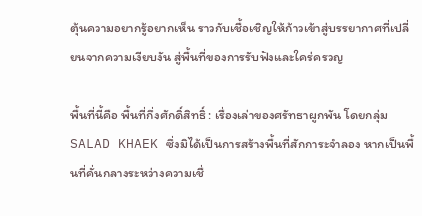ตุ้นความอยากรู้อยากเห็น ราวกับเชื้อเชิญให้ก้าวเข้าสู่บรรยากาศที่เปลี่ยนจากความเงียบงัน สู่พื้นที่ของการรับฟังและใคร่ครวญ

พื้นที่นี้คือ พื้นที่กึ่งศักดิ์สิทธิ์ : เรื่องเล่าของศรัทธาผูกพัน โดยกลุ่ม SALAD KHAEK ซึ่งมิได้เป็นการสร้างพื้นที่สักการะจำลอง หากเป็นพื้นที่คั่นกลางระหว่างความเชื่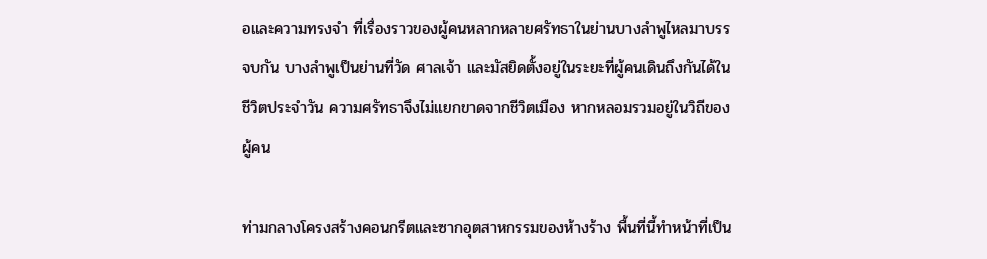อและความทรงจำ ที่เรื่องราวของผู้คนหลากหลายศรัทธาในย่านบางลำพูไหลมาบรรจบกัน บางลำพูเป็นย่านที่วัด ศาลเจ้า และมัสยิดตั้งอยู่ในระยะที่ผู้คนเดินถึงกันได้ในชีวิตประจำวัน ความศรัทธาจึงไม่แยกขาดจากชีวิตเมือง หากหลอมรวมอยู่ในวิถีของผู้คน

ท่ามกลางโครงสร้างคอนกรีตและซากอุตสาหกรรมของห้างร้าง พื้นที่นี้ทำหน้าที่เป็น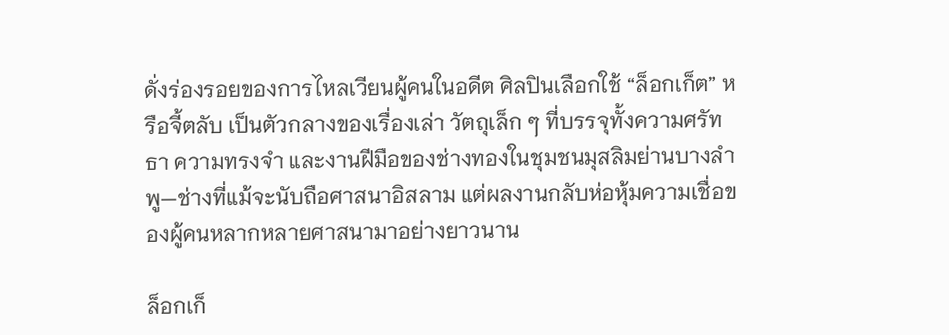ดั่งร่องรอยของการไหลเวียนผู้คนในอดีต ศิลปินเลือกใช้ “ล็อกเก็ต” หรือจี้ตลับ เป็นตัวกลางของเรื่องเล่า วัตถุเล็ก ๆ ที่บรรจุทั้งความศรัทธา ความทรงจำ และงานฝีมือของช่างทองในชุมชนมุสลิมย่านบางลำพู—ช่างที่แม้จะนับถือศาสนาอิสลาม แต่ผลงานกลับห่อหุ้มความเชื่อของผู้คนหลากหลายศาสนามาอย่างยาวนาน

ล็อกเก็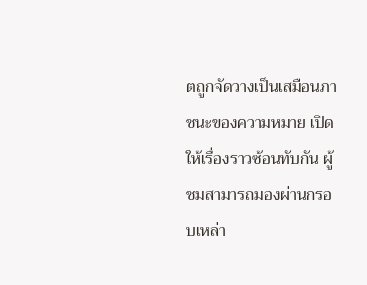ตถูกจัดวางเป็นเสมือนภาชนะของความหมาย เปิดให้เรื่องราวซ้อนทับกัน ผู้ชมสามารถมองผ่านกรอบเหล่า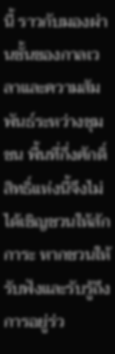นี้ ราวกับมองผ่านชั้นของกาลเวลาและความสัมพันธ์ระหว่างชุมชน พื้นที่กึ่งศักดิ์สิทธิ์แห่งนี้จึงไม่ได้เชิญชวนให้สักการะ หากชวนให้รับฟังและรับรู้ถึงการอยู่ร่ว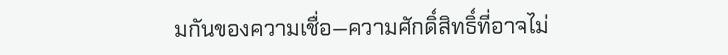มกันของความเชื่อ—ความศักดิ์สิทธิ์ที่อาจไม่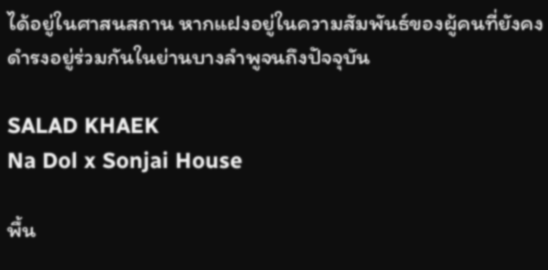ได้อยู่ในศาสนสถาน หากแฝงอยู่ในความสัมพันธ์ของผู้คนที่ยังคงดำรงอยู่ร่วมกันในย่านบางลำพูจนถึงปัจจุบัน

SALAD KHAEK
Na Dol x Sonjai House

พื้น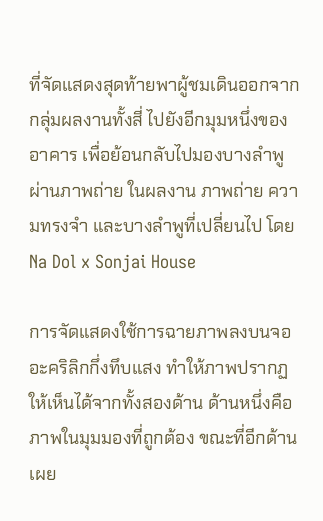ที่จัดแสดงสุดท้ายพาผู้ชมเดินออกจากกลุ่มผลงานทั้งสี่ ไปยังอีกมุมหนึ่งของอาคาร เพื่อย้อนกลับไปมองบางลำพูผ่านภาพถ่าย ในผลงาน ภาพถ่าย ความทรงจำ และบางลำพูที่เปลี่ยนไป โดย Na Dol x Sonjai House

การจัดแสดงใช้การฉายภาพลงบนจออะคริลิกกึ่งทึบแสง ทำให้ภาพปรากฏให้เห็นได้จากทั้งสองด้าน ด้านหนึ่งคือภาพในมุมมองที่ถูกต้อง ขณะที่อีกด้านเผย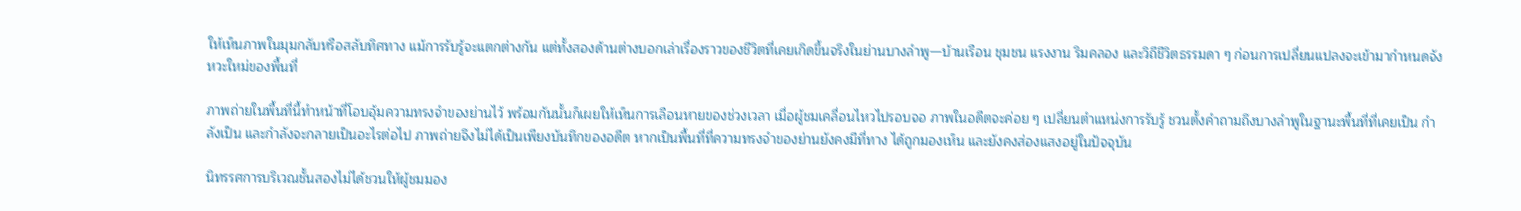ให้เห็นภาพในมุมกลับหรือสลับทิศทาง แม้การรับรู้จะแตกต่างกัน แต่ทั้งสองด้านต่างบอกเล่าเรื่องราวของชีวิตที่เคยเกิดขึ้นจริงในย่านบางลำพู—บ้านเรือน ชุมชน แรงงาน ริมคลอง และวิถีชีวิตธรรมดา ๆ ก่อนการเปลี่ยนแปลงจะเข้ามากำหนดจังหวะใหม่ของพื้นที่

ภาพถ่ายในพื้นที่นี้ทำหน้าที่โอบอุ้มความทรงจำของย่านไว้ พร้อมกันนั้นก็เผยให้เห็นการเลือนหายของช่วงเวลา เมื่อผู้ชมเคลื่อนไหวไปรอบจอ ภาพในอดีตจะค่อย ๆ เปลี่ยนตำแหน่งการรับรู้ ชวนตั้งคำถามถึงบางลำพูในฐานะพื้นที่ที่เคยเป็น กำลังเป็น และกำลังจะกลายเป็นอะไรต่อไป ภาพถ่ายจึงไม่ได้เป็นเพียงบันทึกของอดีต หากเป็นพื้นที่ที่ความทรงจำของย่านยังคงมีที่ทาง ได้ถูกมองเห็น และยังคงส่องแสงอยู่ในปัจจุบัน

นิทรรศการบริเวณชั้นสองไม่ได้ชวนให้ผู้ชมมอง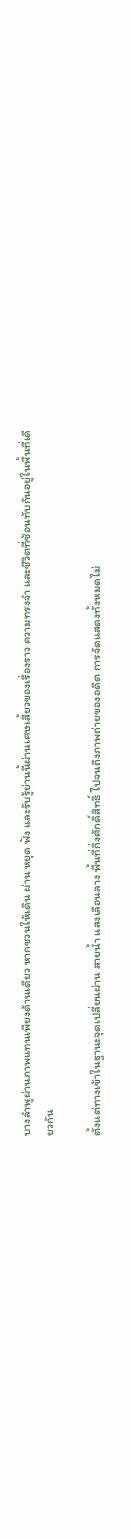บางลำพูผ่านภาพแทนเพียงด้านเดียว หากชวนให้เดิน ผ่าน หยุด ฟัง และรับรู้ย่านนี้ผ่านเศษเสี้ยวของเรื่องราว ความทรงจำ และชีวิตที่ซ้อนทับกันอยู่ในพื้นที่เดียวกัน

ตั้งแต่ทางเข้าในฐานะจุดเปลี่ยนผ่าน สายน้ำ แสงเลือนลาง พื้นที่กึ่งศักดิ์สิทธิ์ ไปจนถึงภาพถ่ายของอดีต การจัดแสดงทั้งหมดไม่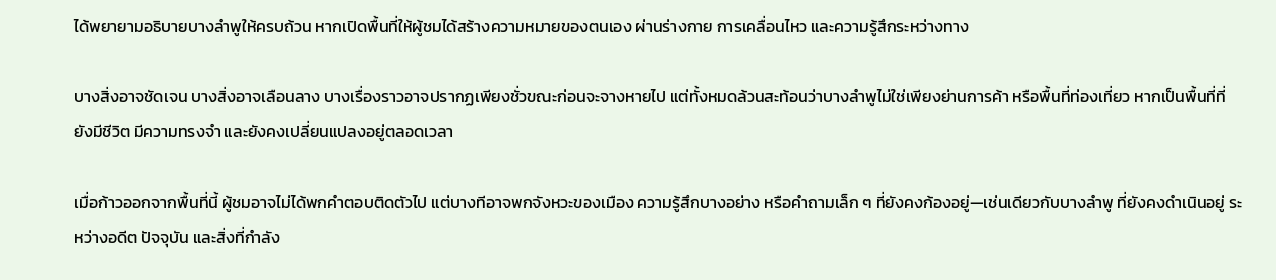ได้พยายามอธิบายบางลำพูให้ครบถ้วน หากเปิดพื้นที่ให้ผู้ชมได้สร้างความหมายของตนเอง ผ่านร่างกาย การเคลื่อนไหว และความรู้สึกระหว่างทาง

บางสิ่งอาจชัดเจน บางสิ่งอาจเลือนลาง บางเรื่องราวอาจปรากฏเพียงชั่วขณะก่อนจะจางหายไป แต่ทั้งหมดล้วนสะท้อนว่าบางลำพูไม่ใช่เพียงย่านการค้า หรือพื้นที่ท่องเที่ยว หากเป็นพื้นที่ที่ยังมีชีวิต มีความทรงจำ และยังคงเปลี่ยนแปลงอยู่ตลอดเวลา

เมื่อก้าวออกจากพื้นที่นี้ ผู้ชมอาจไม่ได้พกคำตอบติดตัวไป แต่บางทีอาจพกจังหวะของเมือง ความรู้สึกบางอย่าง หรือคำถามเล็ก ๆ ที่ยังคงก้องอยู่—เช่นเดียวกับบางลำพู ที่ยังคงดำเนินอยู่ ระหว่างอดีต ปัจจุบัน และสิ่งที่กำลัง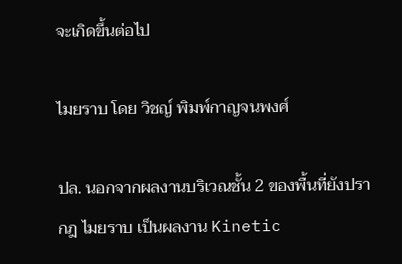จะเกิดขึ้นต่อไป

ไมยราบ โดย วิชญ์ พิมพ์กาญจนพงศ์

ปล. นอกจากผลงานบริเวณชั้น 2 ของพื้นที่ยังปรากฎ ไมยราบ เป็นผลงาน Kinetic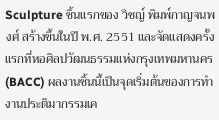Sculpture ชิ้นแรกของ วิชญ์ พิมพ์กาญจนพงศ์ สร้างขึ้นในปี พ.ศ. 2551 และจัดแสดงครั้งแรกที่หอศิลปวัฒนธรรมแห่งกรุงเทพมหานคร (BACC) ผลงานชิ้นนี้เป็นจุดเริ่มต้นของการทำงานประติมากรรมเค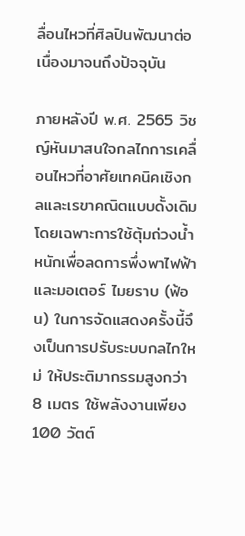ลื่อนไหวที่ศิลปินพัฒนาต่อเนื่องมาจนถึงปัจจุบัน

ภายหลังปี พ.ศ. 2565 วิชญ์หันมาสนใจกลไกการเคลื่อนไหวที่อาศัยเทคนิคเชิงกลและเรขาคณิตแบบดั้งเดิม โดยเฉพาะการใช้ตุ้มถ่วงน้ำหนักเพื่อลดการพึ่งพาไฟฟ้าและมอเตอร์ ไมยราบ (ฟ้อน) ในการจัดแสดงครั้งนี้จึงเป็นการปรับระบบกลไกใหม่ ให้ประติมากรรมสูงกว่า 8 เมตร ใช้พลังงานเพียง 100 วัตต์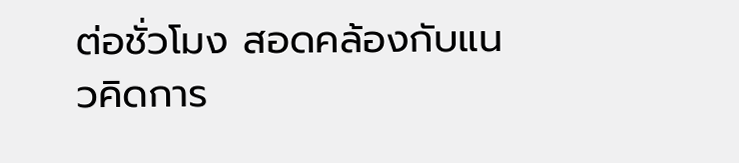ต่อชั่วโมง สอดคล้องกับแนวคิดการ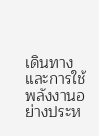เดินทางและการใช้พลังงานอย่างประห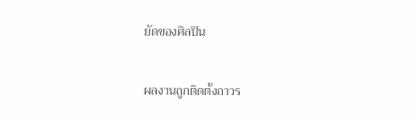ยัดของศิลปิน

ผลงานถูกติดตั้งถาวร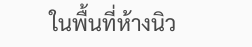ในพื้นที่ห้างนิว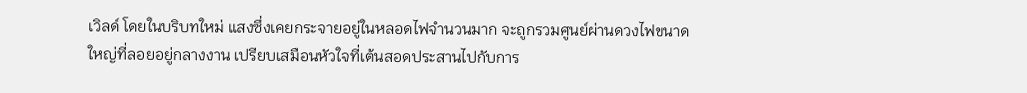เวิลด์ โดยในบริบทใหม่ แสงซึ่งเคยกระจายอยู่ในหลอดไฟจำนวนมาก จะถูกรวมศูนย์ผ่านดวงไฟขนาดใหญ่ที่ลอยอยู่กลางงาน เปรียบเสมือนหัวใจที่เต้นสอดประสานไปกับการ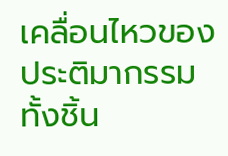เคลื่อนไหวของประติมากรรมทั้งชิ้น